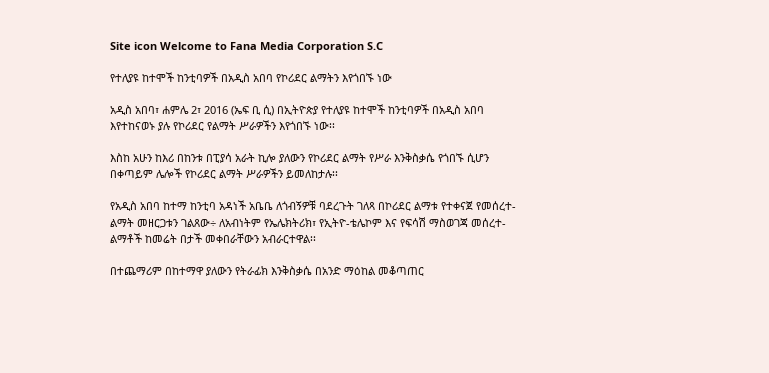Site icon Welcome to Fana Media Corporation S.C

የተለያዩ ከተሞች ከንቲባዎች በአዲስ አበባ የኮሪደር ልማትን እየጎበኙ ነው

አዲስ አበባ፣ ሐምሌ 2፣ 2016 (ኤፍ ቢ ሲ) በኢትዮጵያ የተለያዩ ከተሞች ከንቲባዎች በአዲስ አበባ እየተከናወኑ ያሉ የኮሪደር የልማት ሥራዎችን እየጎበኙ ነው፡፡

እስከ አሁን ከእሪ በከንቱ በፒያሳ አራት ኪሎ ያለውን የኮሪደር ልማት የሥራ እንቅስቃሴ የጎበኙ ሲሆን በቀጣይም ሌሎች የኮሪደር ልማት ሥራዎችን ይመለከታሉ፡፡

የአዲስ አበባ ከተማ ከንቲባ አዳነች አቤቤ ለጎብኝዎቹ ባደረጉት ገለጻ በኮሪደር ልማቱ የተቀናጀ የመሰረተ-ልማት መዘርጋቱን ገልጸው÷ ለአብነትም የኤሌክትሪክ፣ የኢትዮ-ቴሌኮም እና የፍሳሽ ማስወገጃ መሰረተ-ልማቶች ከመሬት በታች መቀበራቸውን አብራርተዋል፡፡

በተጨማሪም በከተማዋ ያለውን የትራፊክ እንቅስቃሴ በአንድ ማዕከል መቆጣጠር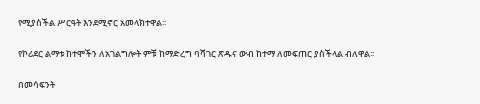የሚያስችል ሥርዓት እንደሚኖር አመላክተዋል፡፡

የኮሪደር ልማቱ ከተሞችን ለአገልግሎት ምቹ ከማድረግ ባሻገር ጽዱና ውብ ከተማ ለመፍጠር ያስችላል ብለዋል፡፡

በመሳፍንት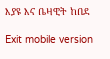እያዩ እና ቤዛዊት ከበደ

Exit mobile version